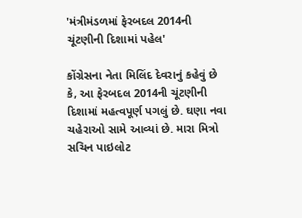'મંત્રીમંડળમાં ફેરબદલ 2014ની ચૂંટણીની દિશામાં પહેલ'

કોંગ્રેસના નેતા મિલિંદ દેવરાનું કહેવું છે કે, આ ફેરબદલ 2014ની ચૂંટણીની દિશામાં મહત્વપૂર્ણ પગલું છે. ઘણા નવા ચહેરાઓ સામે આવ્યાં છે. મારા મિત્રો સચિન પાઇલોટ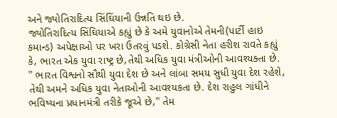અને જ્યોતિરાદિત્ય સિંઘિંયાની ઉન્નતિ થઇ છે.
જ્યોતિરાદિત્ય સિંઘિયાએ કહ્યું છે કે અમે યુવાનોએ તેમની(પાર્ટી હાઇ કમાન્ડ) અપેક્ષાઓ પર ખરા ઉતરવું પડશે. કોગ્રેસી નેતા હરીશ રાવતે કહ્યું કે, ભારત એક યુવા રાષ્ટ્ર છે,તેથી અધિક યુવા મંત્રીઓની આવશ્યક્તા છે.
'' ભારત વિશ્વનો સૌથી યુવા દેશ છે અને લાંબા સમય સુધી યુવા દેશ રહેશે, તેથી અમને અધિક યુવા નેતાઓની આવશ્યકતા છે. દેશ રાહુલ ગાંધીને ભવિષ્યના પ્રધાનમંત્રી તરીકે જૂએ છે,'' તેમ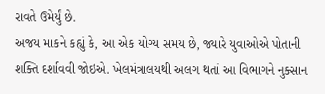રાવતે ઉમેર્યું છે.
અજય માકને કહ્યું કે, આ એક યોગ્ય સમય છે, જ્યારે યુવાઓએ પોતાની શક્તિ દર્શાવવી જોઇએ. ખેલમંત્રાલયથી અલગ થતાં આ વિભાગને નુક્સાન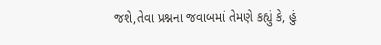જશે,તેવા પ્રશ્નના જવાબમાં તેમણે કહ્યું કે, હું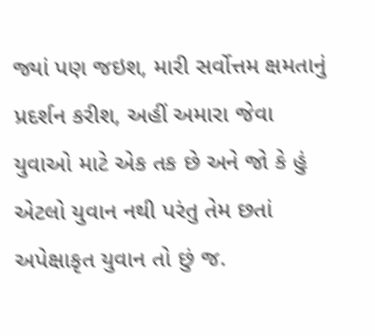જ્યાં પણ જઇશ, મારી સર્વોત્તમ ક્ષમતાનું પ્રદર્શન કરીશ, અહીં અમારા જેવા યુવાઓ માટે એક તક છે અને જો કે હું એટલો યુવાન નથી પરંતુ તેમ છતાં અપેક્ષાકૃત યુવાન તો છું જ.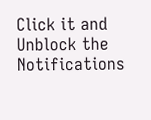Click it and Unblock the Notifications